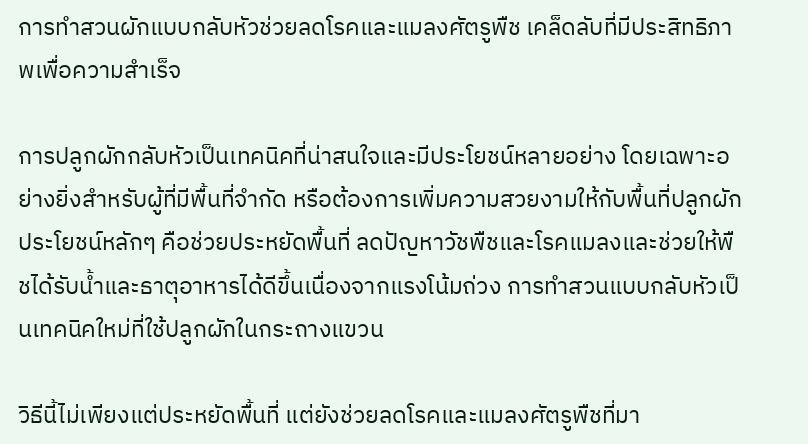การทำสวนผักแบบกลับหัวช่วยลดโรคและแมลงศัตรูพืช เคล็ดลับที่มีประสิทธิภาพเพื่อความสำเร็จ

การปลูกผักกลับหัวเป็นเทคนิคที่น่าสนใจและมีประโยชน์หลายอย่าง โดยเฉพาะอย่างยิ่งสำหรับผู้ที่มีพื้นที่จำกัด หรือต้องการเพิ่มความสวยงามให้กับพื้นที่ปลูกผัก ประโยชน์หลักๆ คือช่วยประหยัดพื้นที่ ลดปัญหาวัชพืชและโรคแมลงและช่วยให้พืชได้รับน้ำและธาตุอาหารได้ดีขึ้นเนื่องจากแรงโน้มถ่วง การทำสวนแบบกลับหัวเป็นเทคนิคใหม่ที่ใช้ปลูกผักในกระถางแขวน

วิธีนี้ไม่เพียงแต่ประหยัดพื้นที่ แต่ยังช่วยลดโรคและแมลงศัตรูพืชที่มา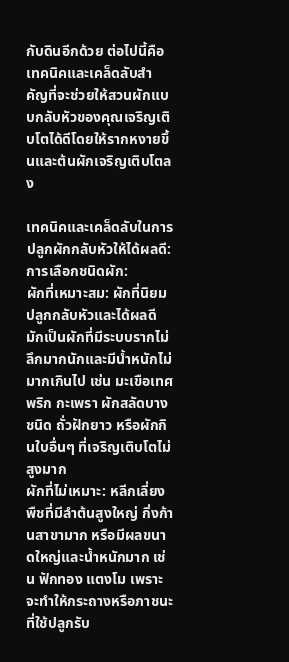กับดินอีกด้วย ต่อไปนี้คือเทคนิคและเคล็ดลับสำคัญที่จะช่วยให้สวนผักแบบกลับหัวของคุณเจริญเติบโตได้ดีโดยให้รากหงายขึ้นและต้นผักเจริญเติบโตลง

เทคนิคและเคล็ดลับในการปลูกผักกลับหัวให้ได้ผลดี:
การเลือกชนิดผัก:
ผักที่เหมาะสม: ผักที่นิยมปลูกกลับหัวและได้ผลดีมักเป็นผักที่มีระบบรากไม่ลึกมากนักและมีน้ำหนักไม่มากเกินไป เช่น มะเขือเทศ พริก กะเพรา ผักสลัดบางชนิด ถั่วฝักยาว หรือผักกินใบอื่นๆ ที่เจริญเติบโตไม่สูงมาก
ผักที่ไม่เหมาะ: หลีกเลี่ยงพืชที่มีลำต้นสูงใหญ่ กิ่งก้านสาขามาก หรือมีผลขนาดใหญ่และน้ำหนักมาก เช่น ฟักทอง แตงโม เพราะจะทำให้กระถางหรือภาชนะที่ใช้ปลูกรับ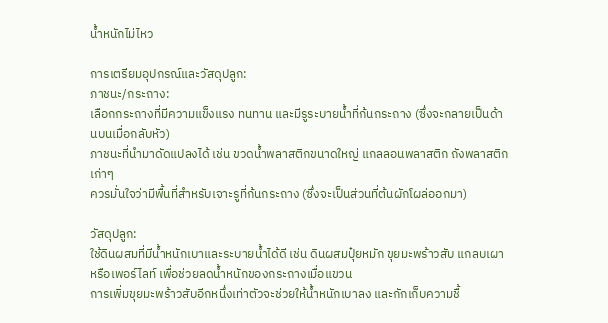น้ำหนักไม่ไหว

การเตรียมอุปกรณ์และวัสดุปลูก:
ภาชนะ/กระถาง:
เลือกกระถางที่มีความแข็งแรง ทนทาน และมีรูระบายน้ำที่ก้นกระถาง (ซึ่งจะกลายเป็นด้านบนเมื่อกลับหัว)
ภาชนะที่นำมาดัดแปลงได้ เช่น ขวดน้ำพลาสติกขนาดใหญ่ แกลลอนพลาสติก ถังพลาสติกเก่าๆ
ควรมั่นใจว่ามีพื้นที่สำหรับเจาะรูที่ก้นกระถาง (ซึ่งจะเป็นส่วนที่ต้นผักโผล่ออกมา)

วัสดุปลูก:
ใช้ดินผสมที่มีน้ำหนักเบาและระบายน้ำได้ดี เช่น ดินผสมปุ๋ยหมัก ขุยมะพร้าวสับ แกลบเผา หรือเพอร์ไลท์ เพื่อช่วยลดน้ำหนักของกระถางเมื่อแขวน
การเพิ่มขุยมะพร้าวสับอีกหนึ่งเท่าตัวจะช่วยให้น้ำหนักเบาลง และกักเก็บความชื้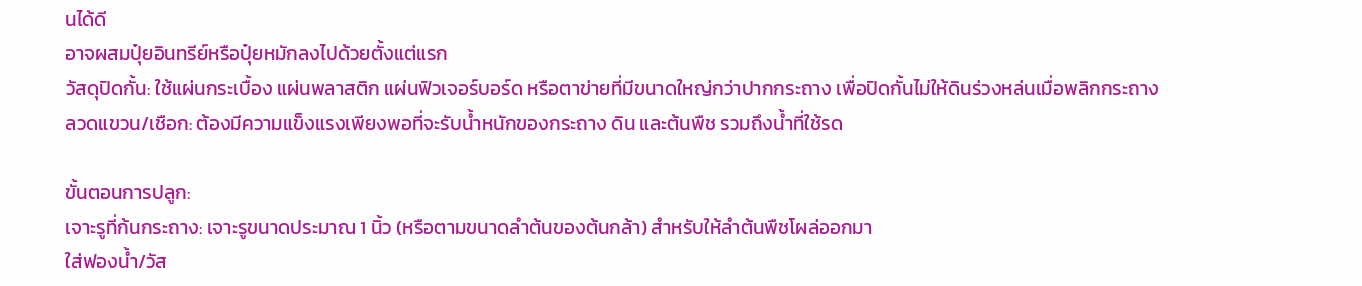นได้ดี
อาจผสมปุ๋ยอินทรีย์หรือปุ๋ยหมักลงไปด้วยตั้งแต่แรก
วัสดุปิดกั้น: ใช้แผ่นกระเบื้อง แผ่นพลาสติก แผ่นฟิวเจอร์บอร์ด หรือตาข่ายที่มีขนาดใหญ่กว่าปากกระถาง เพื่อปิดกั้นไม่ให้ดินร่วงหล่นเมื่อพลิกกระถาง
ลวดแขวน/เชือก: ต้องมีความแข็งแรงเพียงพอที่จะรับน้ำหนักของกระถาง ดิน และต้นพืช รวมถึงน้ำที่ใช้รด

ขั้นตอนการปลูก:
เจาะรูที่ก้นกระถาง: เจาะรูขนาดประมาณ 1 นิ้ว (หรือตามขนาดลำต้นของต้นกล้า) สำหรับให้ลำต้นพืชโผล่ออกมา
ใส่ฟองน้ำ/วัส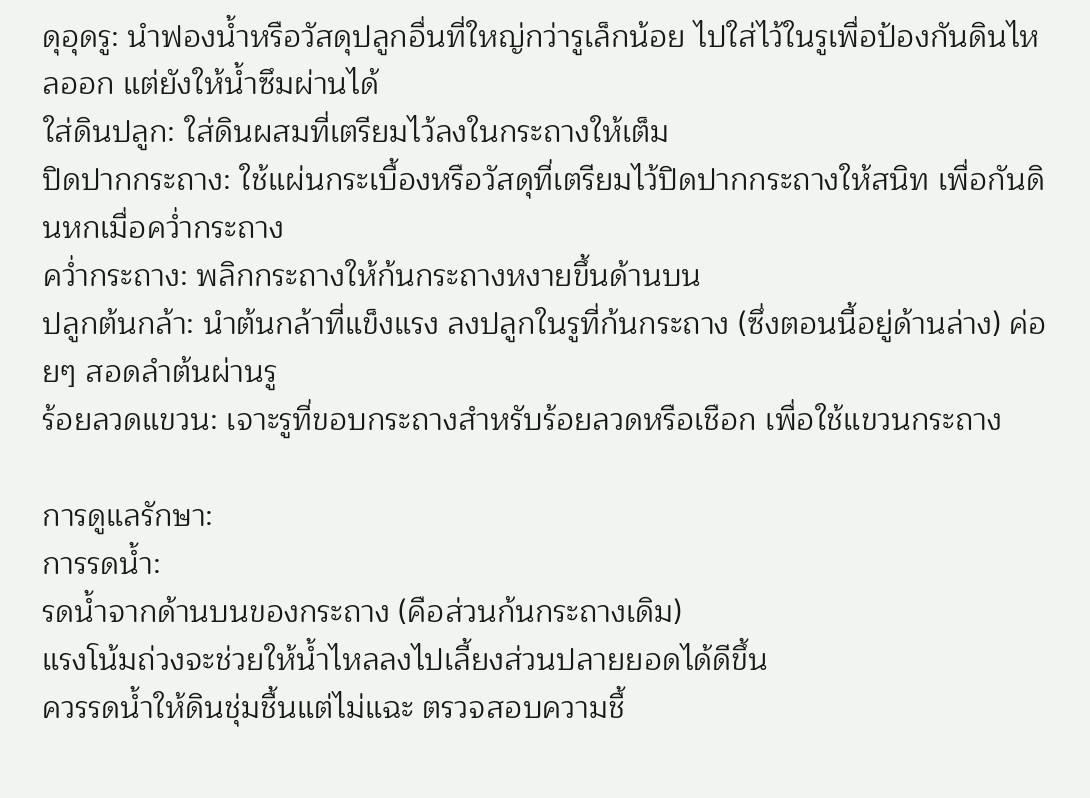ดุอุดรู: นำฟองน้ำหรือวัสดุปลูกอื่นที่ใหญ่กว่ารูเล็กน้อย ไปใส่ไว้ในรูเพื่อป้องกันดินไหลออก แต่ยังให้น้ำซึมผ่านได้
ใส่ดินปลูก: ใส่ดินผสมที่เตรียมไว้ลงในกระถางให้เต็ม
ปิดปากกระถาง: ใช้แผ่นกระเบื้องหรือวัสดุที่เตรียมไว้ปิดปากกระถางให้สนิท เพื่อกันดินหกเมื่อคว่ำกระถาง
คว่ำกระถาง: พลิกกระถางให้ก้นกระถางหงายขึ้นด้านบน
ปลูกต้นกล้า: นำต้นกล้าที่แข็งแรง ลงปลูกในรูที่ก้นกระถาง (ซึ่งตอนนี้อยู่ด้านล่าง) ค่อยๆ สอดลำต้นผ่านรู
ร้อยลวดแขวน: เจาะรูที่ขอบกระถางสำหรับร้อยลวดหรือเชือก เพื่อใช้แขวนกระถาง

การดูแลรักษา:
การรดน้ำ:
รดน้ำจากด้านบนของกระถาง (คือส่วนก้นกระถางเดิม)
แรงโน้มถ่วงจะช่วยให้น้ำไหลลงไปเลี้ยงส่วนปลายยอดได้ดีขึ้น
ควรรดน้ำให้ดินชุ่มชื้นแต่ไม่แฉะ ตรวจสอบความชื้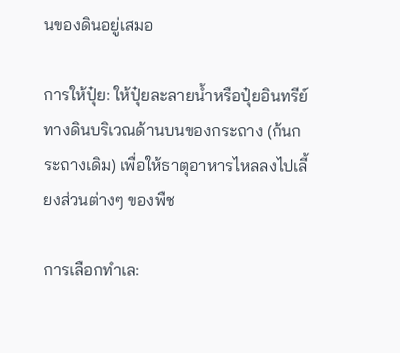นของดินอยู่เสมอ

การให้ปุ๋ย: ให้ปุ๋ยละลายน้ำหรือปุ๋ยอินทรีย์ทางดินบริเวณด้านบนของกระถาง (ก้นกระถางเดิม) เพื่อให้ธาตุอาหารไหลลงไปเลี้ยงส่วนต่างๆ ของพืช

การเลือกทำเล: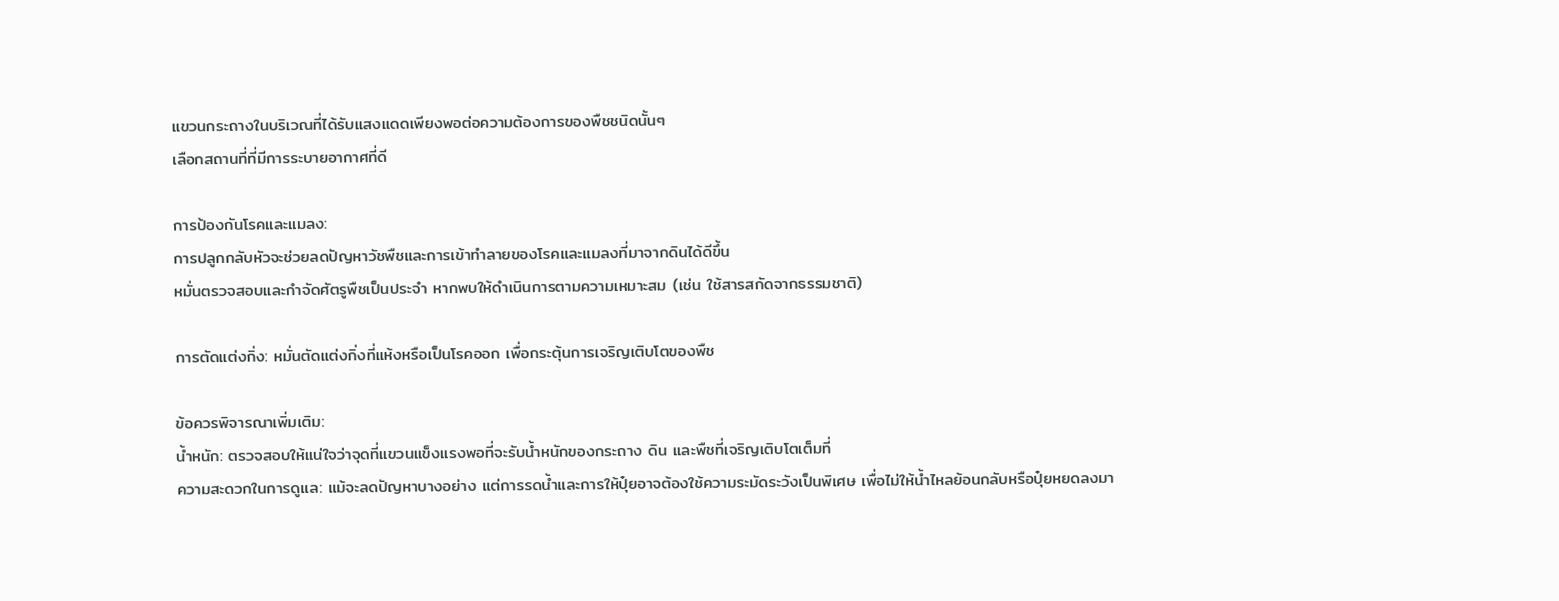แขวนกระถางในบริเวณที่ได้รับแสงแดดเพียงพอต่อความต้องการของพืชชนิดนั้นๆ
เลือกสถานที่ที่มีการระบายอากาศที่ดี

การป้องกันโรคและแมลง:
การปลูกกลับหัวจะช่วยลดปัญหาวัชพืชและการเข้าทำลายของโรคและแมลงที่มาจากดินได้ดีขึ้น
หมั่นตรวจสอบและกำจัดศัตรูพืชเป็นประจำ หากพบให้ดำเนินการตามความเหมาะสม (เช่น ใช้สารสกัดจากธรรมชาติ)

การตัดแต่งกิ่ง: หมั่นตัดแต่งกิ่งที่แห้งหรือเป็นโรคออก เพื่อกระตุ้นการเจริญเติบโตของพืช

ข้อควรพิจารณาเพิ่มเติม:
น้ำหนัก: ตรวจสอบให้แน่ใจว่าจุดที่แขวนแข็งแรงพอที่จะรับน้ำหนักของกระถาง ดิน และพืชที่เจริญเติบโตเต็มที่
ความสะดวกในการดูแล: แม้จะลดปัญหาบางอย่าง แต่การรดน้ำและการให้ปุ๋ยอาจต้องใช้ความระมัดระวังเป็นพิเศษ เพื่อไม่ให้น้ำไหลย้อนกลับหรือปุ๋ยหยดลงมา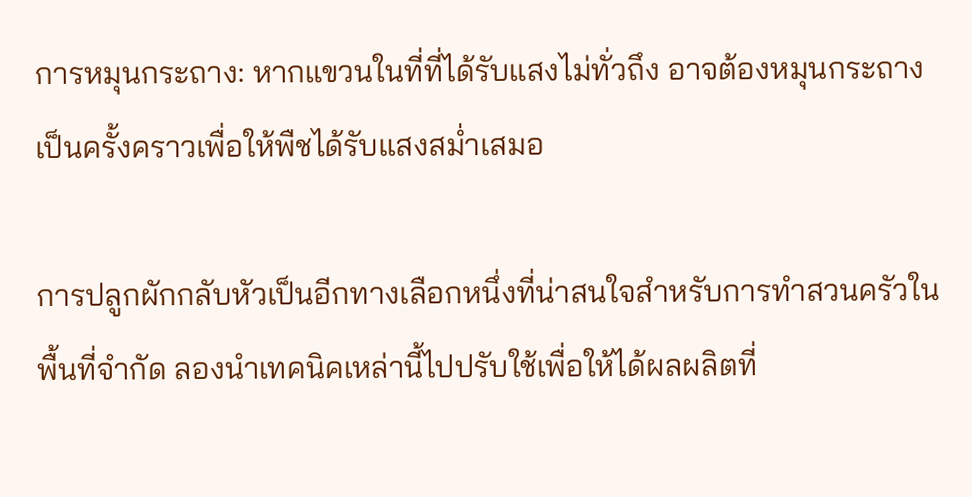การหมุนกระถาง: หากแขวนในที่ที่ได้รับแสงไม่ทั่วถึง อาจต้องหมุนกระถางเป็นครั้งคราวเพื่อให้พืชได้รับแสงสม่ำเสมอ

การปลูกผักกลับหัวเป็นอีกทางเลือกหนึ่งที่น่าสนใจสำหรับการทำสวนครัวในพื้นที่จำกัด ลองนำเทคนิคเหล่านี้ไปปรับใช้เพื่อให้ได้ผลผลิตที่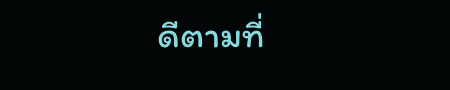ดีตามที่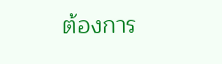ต้องการ